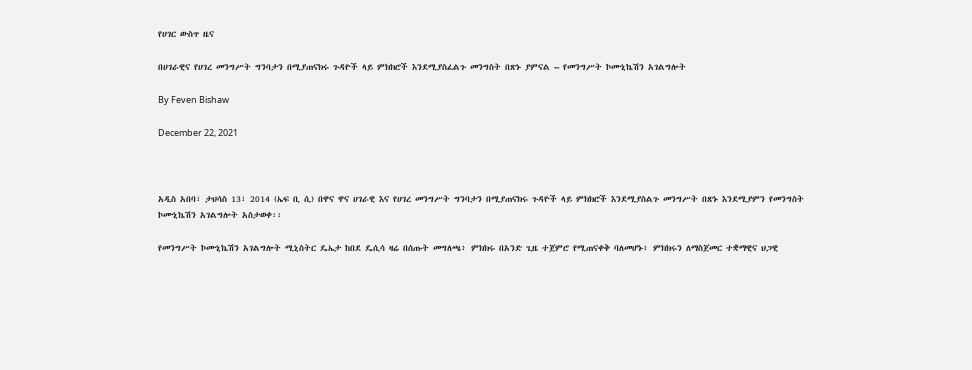የሀገር ውስጥ ዜና

በሀገራዊና የሀገረ መንግሥት ግንባታን በሚያጠናክሩ ጉዳዮች ላይ ምክክሮች እንደሚያስፈልጉ መንግስት በጽኑ ያምናል – የመንግሥት ኮሙኒኬሽን አገልግሎት

By Feven Bishaw

December 22, 2021



አዲስ አበባ፣ ታህሳስ 13፣ 2014 (ኤፍ ቢ ሲ) በዋና ዋና ሀገራዊ እና የሀገረ መንግሥት ግንባታን በሚያጠናክሩ ጉዳዮች ላይ ምክክሮች እንደሚያስልጉ መንግሥት በጽኑ እንደሚያምን የመንግስት ኮሙኒኬሽን አገልግሎት አስታወቀ፡፡

የመንግሥት ኮሙኒኬሽን አገልግሎት ሚኒስትር ዴኤታ ከበደ ዴሲሳ ዛሬ በሰጡት መግለጫ፥ ምክክሩ በአንድ ጊዜ ተጀምሮ የሚጠናቀቅ ባለመሆኑ፥ ምክክሩን ለማስጀመር ተቋማዊና ህጋዊ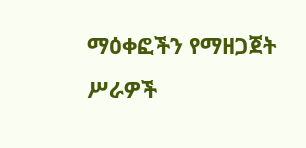ማዕቀፎችን የማዘጋጀት ሥራዎች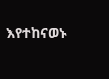እየተከናወኑ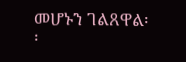መሆኑን ገልጸዋል፡፡